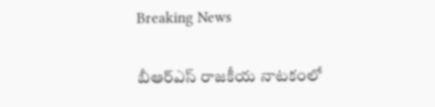Breaking News

బీఆర్ఎస్ రాజకీయ నాటకంలో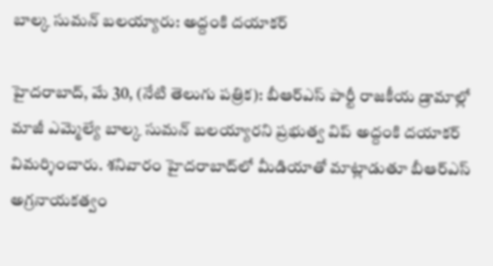బాల్క సుమన్ బలయ్యారు: అద్దంకి దయాకర్

హైదరాబాద్, మే 30, (నేటి తెలుగు పత్రిక): బీఆర్ఎస్ పార్టీ రాజకీయ డ్రామాల్లో మాజీ ఎమ్మెల్యే బాల్క సుమన్ బలయ్యారని ప్రభుత్వ విప్ అద్దంకి దయాకర్ విమర్శించారు. శనివారం హైదరాబాద్‌లో మీడియాతో మాట్లాడుతూ బీఆర్ఎస్ అగ్రనాయకత్వం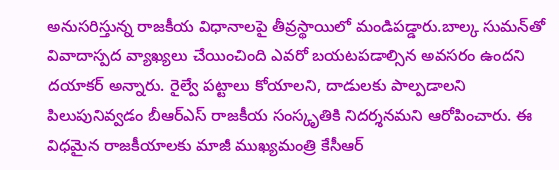అనుసరిస్తున్న రాజకీయ విధానాలపై తీవ్రస్థాయిలో మండిపడ్డారు.బాల్క సుమన్‌తో వివాదాస్పద వ్యాఖ్యలు చేయించింది ఎవరో బయటపడాల్సిన అవసరం ఉందని దయాకర్ అన్నారు. రైల్వే పట్టాలు కోయాలని, దాడులకు పాల్పడాలని పిలుపునివ్వడం బీఆర్ఎస్ రాజకీయ సంస్కృతికి నిదర్శనమని ఆరోపించారు. ఈ విధమైన రాజకీయాలకు మాజీ ముఖ్యమంత్రి కేసీఆర్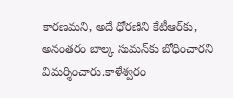కారణమని, అదే ధోరణిని కేటీఆర్‌కు, అనంతరం బాల్క సుమన్‌కు బోధించారని విమర్శించారు.కాళేశ్వరం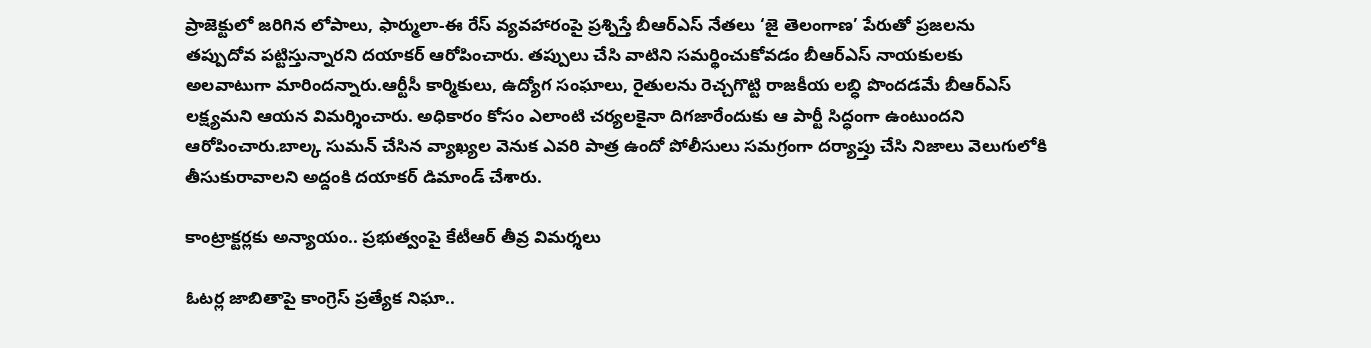ప్రాజెక్టులో జరిగిన లోపాలు, ఫార్ములా-ఈ రేస్ వ్యవహారంపై ప్రశ్నిస్తే బీఆర్ఎస్ నేతలు ‘జై తెలంగాణ’ పేరుతో ప్రజలను తప్పుదోవ పట్టిస్తున్నారని దయాకర్ ఆరోపించారు. తప్పులు చేసి వాటిని సమర్థించుకోవడం బీఆర్ఎస్ నాయకులకు అలవాటుగా మారిందన్నారు.ఆర్టీసీ కార్మికులు, ఉద్యోగ సంఘాలు, రైతులను రెచ్చగొట్టి రాజకీయ లబ్ధి పొందడమే బీఆర్ఎస్ లక్ష్యమని ఆయన విమర్శించారు. అధికారం కోసం ఎలాంటి చర్యలకైనా దిగజారేందుకు ఆ పార్టీ సిద్ధంగా ఉంటుందని ఆరోపించారు.బాల్క సుమన్ చేసిన వ్యాఖ్యల వెనుక ఎవరి పాత్ర ఉందో పోలీసులు సమగ్రంగా దర్యాప్తు చేసి నిజాలు వెలుగులోకి తీసుకురావాలని అద్దంకి దయాకర్ డిమాండ్ చేశారు.

కాంట్రాక్టర్లకు అన్యాయం.. ప్రభుత్వంపై కేటీఆర్ తీవ్ర విమర్శలు

ఓటర్ల జాబితాపై కాంగ్రెస్ ప్రత్యేక నిఘా..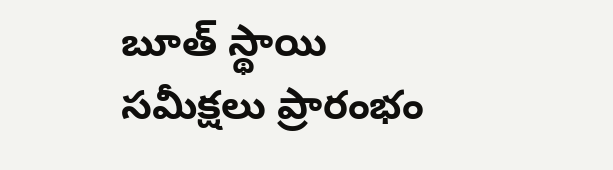బూత్ స్థాయి సమీక్షలు ప్రారంభం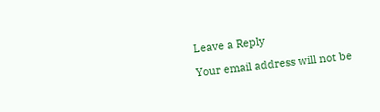Leave a Reply

Your email address will not be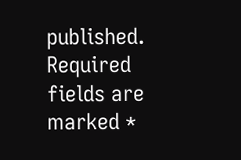published. Required fields are marked *